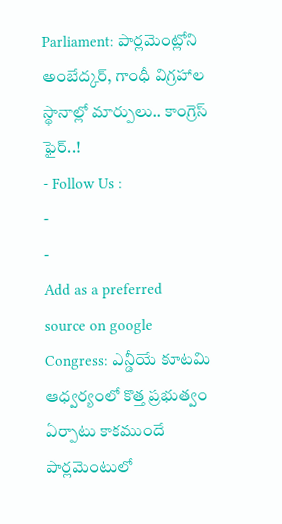Parliament: పార్లమెంట్లోని అంబేద్కర్, గాంధీ విగ్రహాల స్థానాల్లో మార్పులు.. కాంగ్రెస్ ఫైర్..!
- Follow Us :
-
-
Add as a preferred
source on google
Congress: ఎన్డీయే కూటమి ఆధ్వర్యంలో కొత్త ప్రభుత్వం ఏర్పాటు కాకముందే పార్లమెంటులో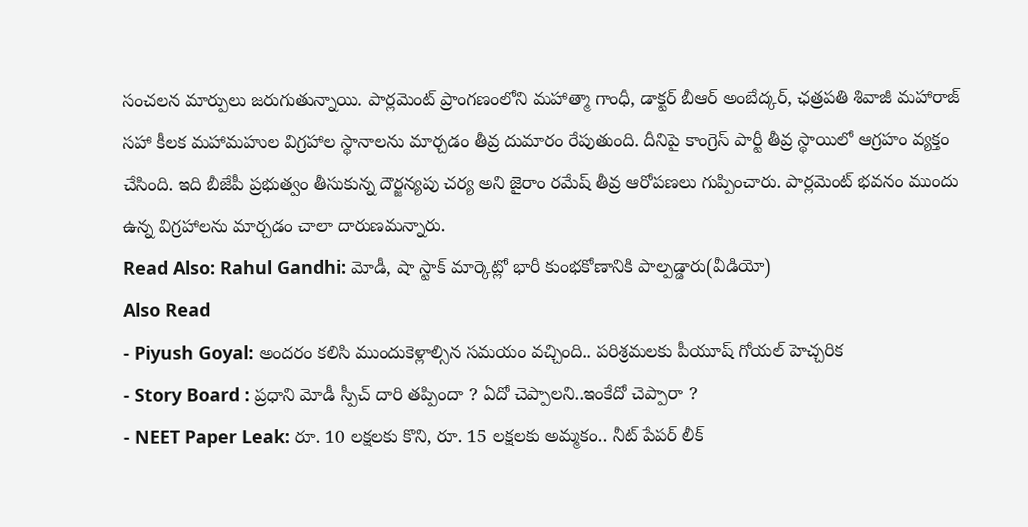సంచలన మార్పులు జరుగుతున్నాయి. పార్లమెంట్ ప్రాంగణంలోని మహాత్మా గాంధీ, డాక్టర్ బీఆర్ అంబేద్కర్, ఛత్రపతి శివాజీ మహారాజ్ సహా కీలక మహామహుల విగ్రహాల స్థానాలను మార్చడం తీవ్ర దుమారం రేపుతుంది. దీనిపై కాంగ్రెస్ పార్టీ తీవ్ర స్థాయిలో ఆగ్రహం వ్యక్తం చేసింది. ఇది బీజేపీ ప్రభుత్వం తీసుకున్న దౌర్జన్యపు చర్య అని జైరాం రమేష్ తీవ్ర ఆరోపణలు గుప్పించారు. పార్లమెంట్ భవనం ముందు ఉన్న విగ్రహాలను మార్చడం చాలా దారుణమన్నారు.
Read Also: Rahul Gandhi: మోడీ, షా స్టాక్ మార్కెట్లో భారీ కుంభకోణానికి పాల్పడ్డారు(వీడియో)
Also Read
- Piyush Goyal: అందరం కలిసి ముందుకెళ్లాల్సిన సమయం వచ్చింది.. పరిశ్రమలకు పీయూష్ గోయల్ హెచ్చరిక
- Story Board : ప్రధాని మోడీ స్పీచ్ దారి తప్పిందా ? ఏదో చెప్పాలని..ఇంకేదో చెప్పారా ?
- NEET Paper Leak: రూ. 10 లక్షలకు కొని, రూ. 15 లక్షలకు అమ్మకం.. నీట్ పేపర్ లీక్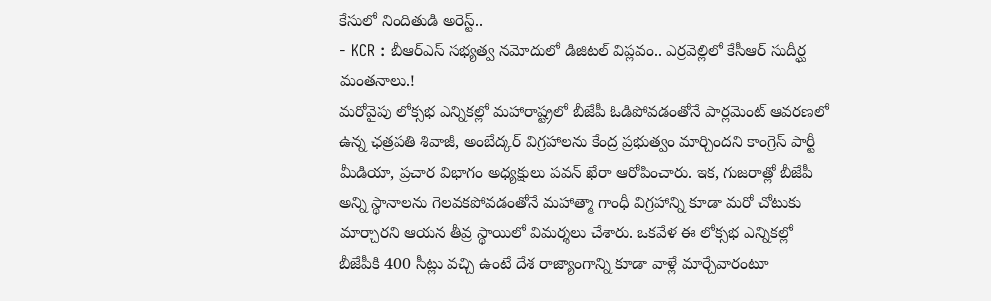కేసులో నిందితుడి అరెస్ట్..
- KCR : బీఆర్ఎస్ సభ్యత్వ నమోదులో డిజిటల్ విప్లవం.. ఎర్రవెల్లిలో కేసీఆర్ సుదీర్ఘ మంతనాలు.!
మరోవైపు లోక్సభ ఎన్నికల్లో మహారాష్ట్రలో బీజేపీ ఓడిపోవడంతోనే పార్లమెంట్ ఆవరణలో ఉన్న ఛత్రపతి శివాజీ, అంబేద్కర్ విగ్రహాలను కేంద్ర ప్రభుత్వం మార్చిందని కాంగ్రెస్ పార్టీ మీడియా, ప్రచార విభాగం అధ్యక్షులు పవన్ ఖేరా ఆరోపించారు. ఇక, గుజరాత్లో బీజేపీ అన్ని స్థానాలను గెలవకపోవడంతోనే మహాత్మా గాంధీ విగ్రహాన్ని కూడా మరో చోటుకు మార్చారని ఆయన తీవ్ర స్థాయిలో విమర్శలు చేశారు. ఒకవేళ ఈ లోక్సభ ఎన్నికల్లో బీజేపీకి 400 సీట్లు వచ్చి ఉంటే దేశ రాజ్యాంగాన్ని కూడా వాళ్లే మార్చేవారంటూ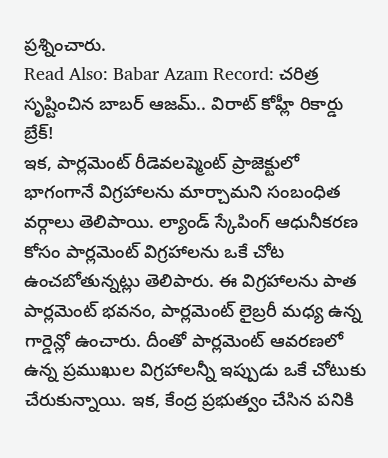ప్రశ్నించారు.
Read Also: Babar Azam Record: చరిత్ర సృష్టించిన బాబర్ ఆజమ్.. విరాట్ కోహ్లీ రికార్డు బ్రేక్!
ఇక, పార్లమెంట్ రీడెవలప్మెంట్ ప్రాజెక్టులో భాగంగానే విగ్రహాలను మార్చామని సంబంధిత వర్గాలు తెలిపాయి. ల్యాండ్ స్కేపింగ్ ఆధునీకరణ కోసం పార్లమెంట్ విగ్రహాలను ఒకే చోట ఉంచబోతున్నట్లు తెలిపారు. ఈ విగ్రహాలను పాత పార్లమెంట్ భవనం, పార్లమెంట్ లైబ్రరీ మధ్య ఉన్న గార్డెన్లో ఉంచారు. దీంతో పార్లమెంట్ ఆవరణలో ఉన్న ప్రముఖుల విగ్రహాలన్నీ ఇప్పుడు ఒకే చోటుకు చేరుకున్నాయి. ఇక, కేంద్ర ప్రభుత్వం చేసిన పనికి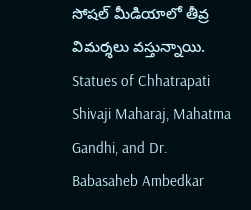సోషల్ మీడియాలో తీవ్ర విమర్శలు వస్తున్నాయి.
Statues of Chhatrapati Shivaji Maharaj, Mahatma Gandhi, and Dr. Babasaheb Ambedkar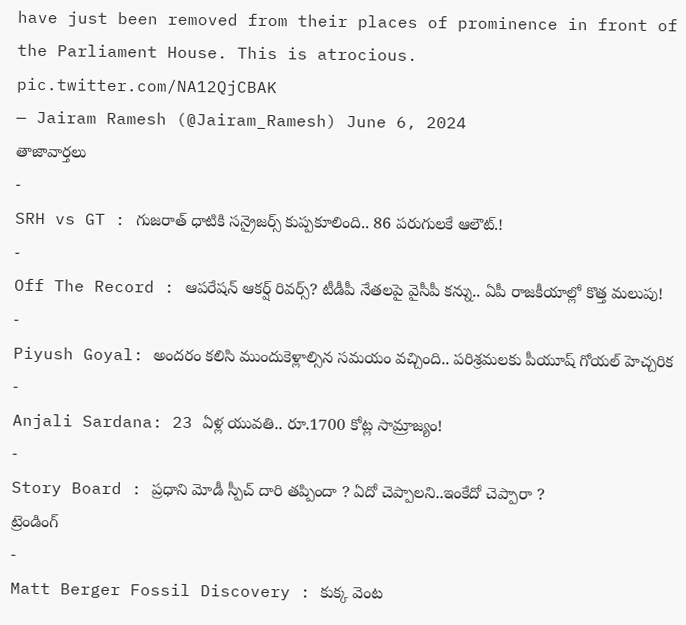have just been removed from their places of prominence in front of the Parliament House. This is atrocious. pic.twitter.com/NA12QjCBAK
— Jairam Ramesh (@Jairam_Ramesh) June 6, 2024
తాజావార్తలు
-
SRH vs GT : గుజరాత్ ధాటికి సన్రైజర్స్ కుప్పకూలింది.. 86 పరుగులకే ఆలౌట్.!
-
Off The Record : ఆపరేషన్ ఆకర్ష్ రివర్స్? టీడీపీ నేతలపై వైసీపీ కన్ను.. ఏపీ రాజకీయాల్లో కొత్త మలుపు!
-
Piyush Goyal: అందరం కలిసి ముందుకెళ్లాల్సిన సమయం వచ్చింది.. పరిశ్రమలకు పీయూష్ గోయల్ హెచ్చరిక
-
Anjali Sardana: 23 ఏళ్ల యువతి.. రూ.1700 కోట్ల సామ్రాజ్యం!
-
Story Board : ప్రధాని మోడీ స్పీచ్ దారి తప్పిందా ? ఏదో చెప్పాలని..ఇంకేదో చెప్పారా ?
ట్రెండింగ్
-
Matt Berger Fossil Discovery : కుక్క వెంట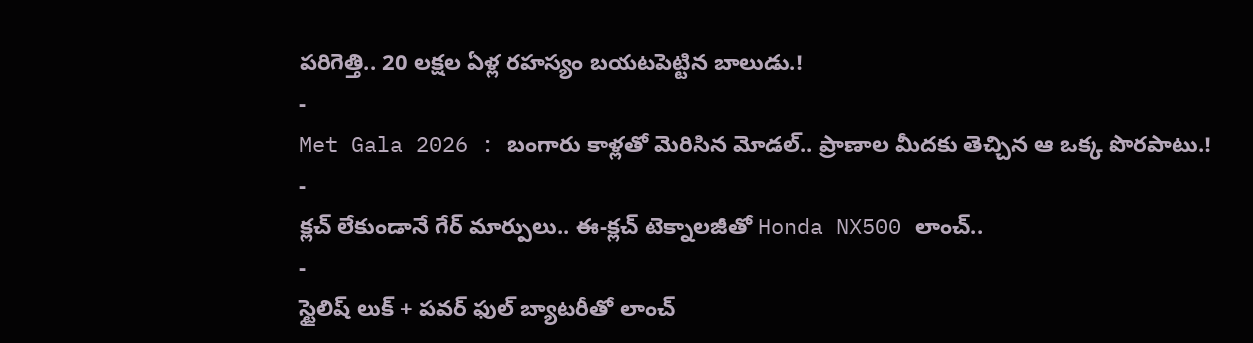పరిగెత్తి.. 20 లక్షల ఏళ్ల రహస్యం బయటపెట్టిన బాలుడు.!
-
Met Gala 2026 : బంగారు కాళ్లతో మెరిసిన మోడల్.. ప్రాణాల మీదకు తెచ్చిన ఆ ఒక్క పొరపాటు.!
-
క్లచ్ లేకుండానే గేర్ మార్పులు.. ఈ-క్లచ్ టెక్నాలజీతో Honda NX500 లాంచ్..
-
స్టైలిష్ లుక్ + పవర్ ఫుల్ బ్యాటరీతో లాంచ్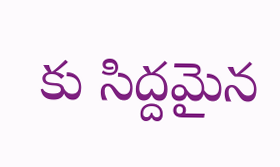కు సిద్దమైన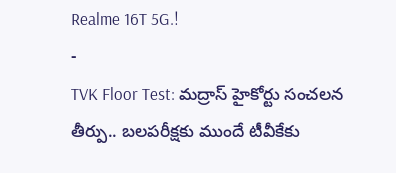Realme 16T 5G.!
-
TVK Floor Test: మద్రాస్ హైకోర్టు సంచలన తీర్పు.. బలపరీక్షకు ముందే టీవీకేకు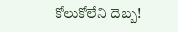కోలుకోలేని దెబ్బ!